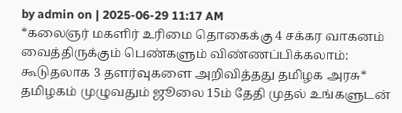by admin on | 2025-06-29 11:17 AM
*கலைஞர் மகளிர் உரிமை தொகைக்கு 4 சக்கர வாகனம் வைத்திருக்கும் பெண்களும் விண்ணப்பிக்கலாம்: கூடுதலாக 3 தளர்வுகளை அறிவித்தது தமிழக அரசு*
தமிழகம் முழுவதும் ஜூலை 15ம் தேதி முதல் உங்களுடன்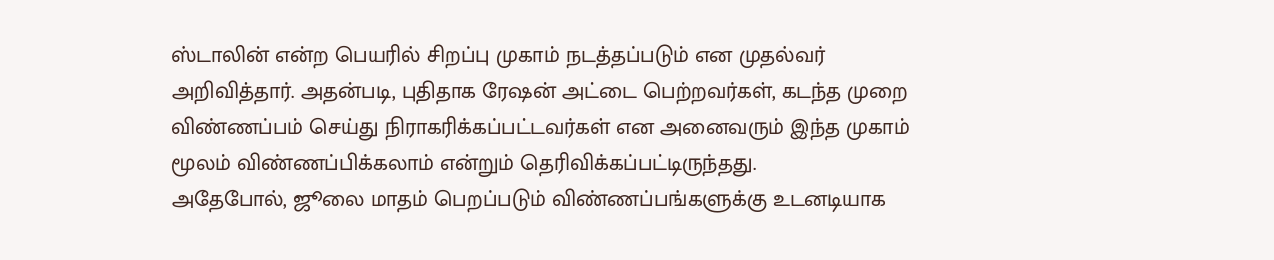ஸ்டாலின் என்ற பெயரில் சிறப்பு முகாம் நடத்தப்படும் என முதல்வர் அறிவித்தார். அதன்படி, புதிதாக ரேஷன் அட்டை பெற்றவர்கள், கடந்த முறை விண்ணப்பம் செய்து நிராகரிக்கப்பட்டவர்கள் என அனைவரும் இந்த முகாம் மூலம் விண்ணப்பிக்கலாம் என்றும் தெரிவிக்கப்பட்டிருந்தது.
அதேபோல், ஜூலை மாதம் பெறப்படும் விண்ணப்பங்களுக்கு உடனடியாக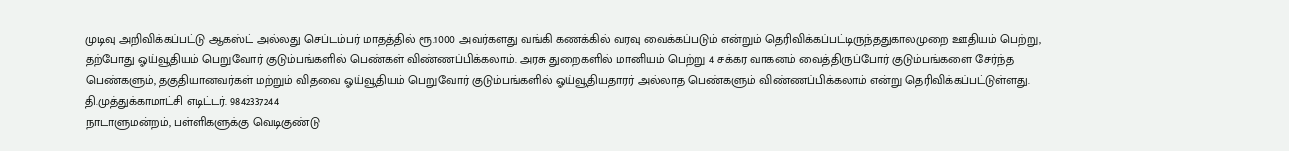முடிவு அறிவிக்கப்பட்டு ஆகஸ்ட் அல்லது செப்டம்பர் மாதத்தில் ரூ.1000 அவர்களது வங்கி கணக்கில் வரவு வைக்கப்படும் என்றும் தெரிவிக்கப்பட்டிருந்ததுகாலமுறை ஊதியம் பெற்று, தற்போது ஓய்வூதியம் பெறுவோர் குடும்பங்களில் பெண்கள் விண்ணப்பிக்கலாம். அரசு துறைகளில் மானியம் பெற்று 4 சக்கர வாகனம் வைத்திருப்போர் குடும்பங்களை சேர்ந்த பெண்களும், தகுதியானவர்கள் மற்றும் விதவை ஓய்வூதியம் பெறுவோர் குடும்பங்களில் ஓய்வூதியதாரர் அல்லாத பெண்களும் விண்ணப்பிக்கலாம் என்று தெரிவிக்கப்பட்டுள்ளது.
தி.முத்துக்காமாட்சி எடிட்டர். 9842337244
நாடாளுமன்றம், பள்ளிகளுக்கு வெடிகுண்டு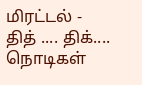மிரட்டல் - தித் .... திக்.... நொடிகள்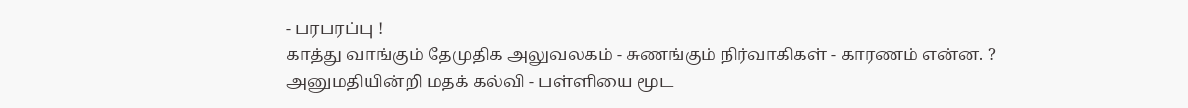- பரபரப்பு !
காத்து வாங்கும் தேமுதிக அலுவலகம் - சுணங்கும் நிர்வாகிகள் - காரணம் என்ன. ?
அனுமதியின்றி மதக் கல்வி - பள்ளியை மூட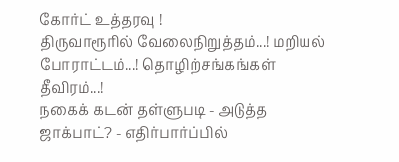கோர்ட் உத்தரவு !
திருவாரூரில் வேலைநிறுத்தம்...! மறியல் போராட்டம்...! தொழிற்சங்கங்கள் தீவிரம்...!
நகைக் கடன் தள்ளுபடி - அடுத்த ஜாக்பாட்? - எதிர்பார்ப்பில்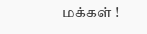மக்கள் !